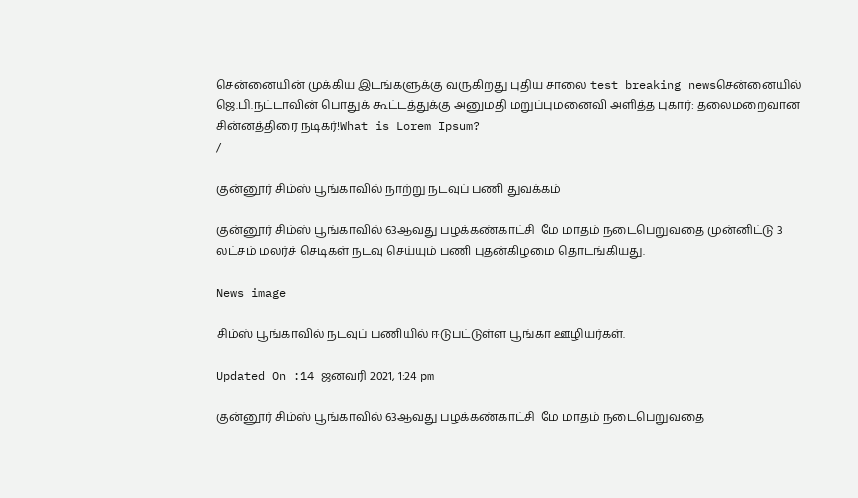சென்னையின் முக்கிய இடங்களுக்கு வருகிறது புதிய சாலை test breaking newsசென்னையில் ஜெ.பி.நட்டாவின் பொதுக் கூட்டத்துக்கு அனுமதி மறுப்புமனைவி அளித்த புகார்: தலைமறைவான சின்னத்திரை நடிகர்!What is Lorem Ipsum?
/

குன்னூர் சிம்ஸ் பூங்காவில் நாற்று நடவுப் பணி துவக்கம்

குன்னூர் சிம்ஸ் பூங்காவில் 63ஆவது பழக்கண்காட்சி  மே மாதம் நடைபெறுவதை முன்னிட்டு 3 லட்சம் மலர்ச் செடிகள் நடவு செய்யும் பணி புதன்கிழமை தொடங்கியது.

News image

சிம்ஸ் பூங்காவில் நடவுப் பணியில் ஈடுபட்டுள்ள பூங்கா ஊழியர்கள்.

Updated On :14 ஜனவரி 2021, 1:24 pm

குன்னூர் சிம்ஸ் பூங்காவில் 63ஆவது பழக்கண்காட்சி  மே மாதம் நடைபெறுவதை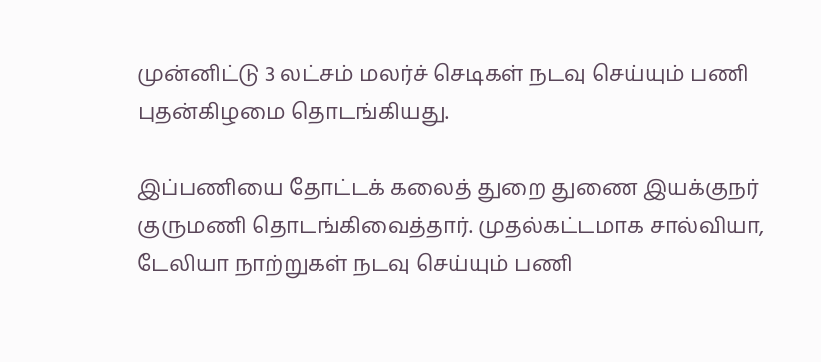முன்னிட்டு 3 லட்சம் மலர்ச் செடிகள் நடவு செய்யும் பணி புதன்கிழமை தொடங்கியது.

இப்பணியை தோட்டக் கலைத் துறை துணை இயக்குநர் குருமணி தொடங்கிவைத்தார். முதல்கட்டமாக சால்வியா, டேலியா நாற்றுகள் நடவு செய்யும் பணி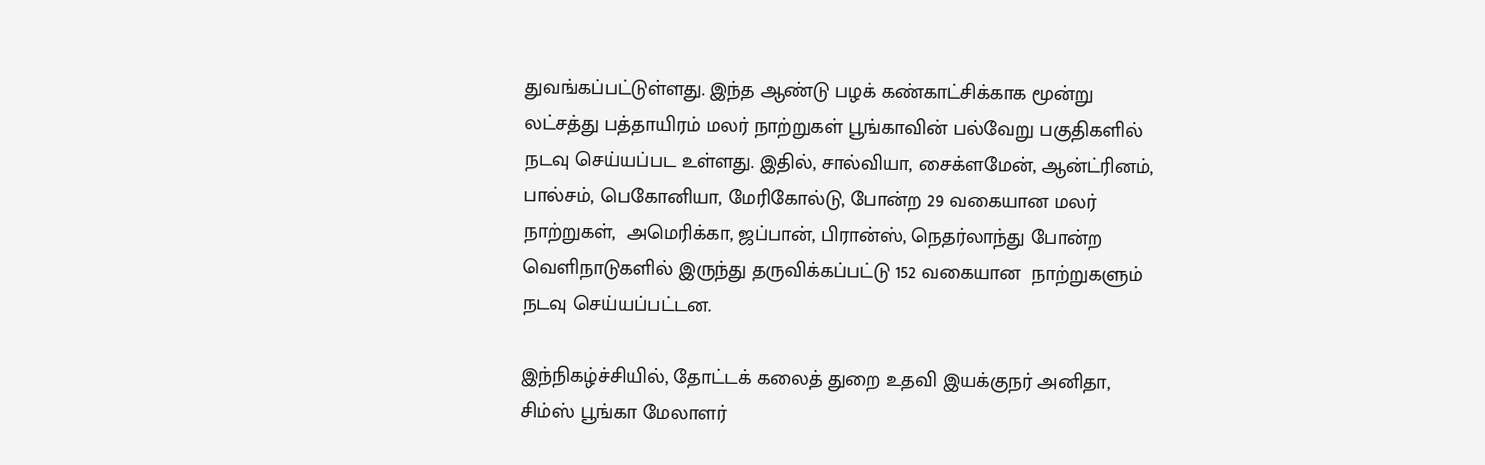துவங்கப்பட்டுள்ளது. இந்த ஆண்டு பழக் கண்காட்சிக்காக மூன்று லட்சத்து பத்தாயிரம் மலர் நாற்றுகள் பூங்காவின் பல்வேறு பகுதிகளில் நடவு செய்யப்பட உள்ளது. இதில், சால்வியா, சைக்ளமேன், ஆன்ட்ரினம், பால்சம், பெகோனியா, மேரிகோல்டு, போன்ற 29 வகையான மலர் நாற்றுகள்,  அமெரிக்கா, ஜப்பான், பிரான்ஸ், நெதர்லாந்து போன்ற வெளிநாடுகளில் இருந்து தருவிக்கப்பட்டு 152 வகையான  நாற்றுகளும் நடவு செய்யப்பட்டன.

இந்நிகழ்ச்சியில், தோட்டக் கலைத் துறை உதவி இயக்குநர் அனிதா, சிம்ஸ் பூங்கா மேலாளர்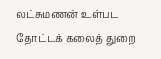லட்சுமணன் உள்பட தோட்டக் கலைத் துறை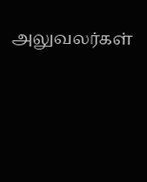அலுவலர்கள்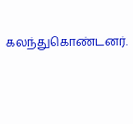கலந்துகொண்டனர்.